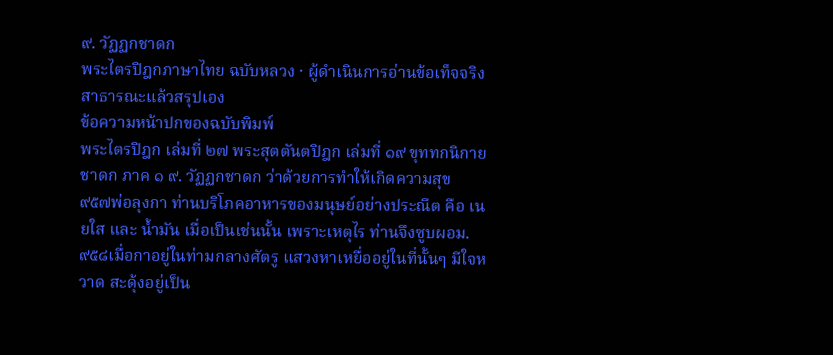๙. วัฏฏกชาดก
พระไตรปิฎกภาษาไทย ฉบับหลวง · ผู้ดำเนินการอ่านข้อเท็จจริงสาธารณะแล้วสรุปเอง
ข้อความหน้าปกของฉบับพิมพ์
พระไตรปิฎก เล่มที่ ๒๗ พระสุตตันตปิฎก เล่มที่ ๑๙ ขุททกนิกาย ชาดก ภาค ๑ ๙. วัฏฏกชาดก ว่าด้วยการทำให้เกิดความสุข
๙๕๗พ่อลุงกา ท่านบริโภคอาหารของมนุษย์อย่างประณีต คือ เนยใส และ น้ำมัน เมื่อเป็นเช่นนั้น เพราะเหตุไร ท่านจึงซูบผอม.
๙๕๘เมื่อกาอยู่ในท่ามกลางศัตรู แสวงหาเหยื่ออยู่ในที่นั้นๆ มีใจหวาด สะดุ้งอยู่เป็น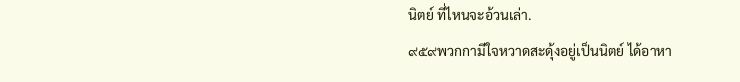นิตย์ ที่ไหนจะอ้วนเล่า.
๙๕๙พวกกามีใจหวาดสะดุ้งอยู่เป็นนิตย์ ได้อาหา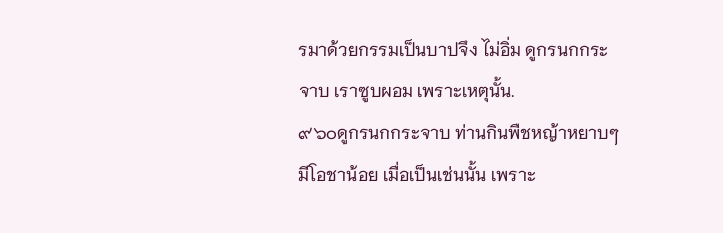รมาด้วยกรรมเป็นบาปจึง ไม่อิ่ม ดูกรนกกระจาบ เราซูบผอม เพราะเหตุนั้น.
๙๖๐ดูกรนกกระจาบ ท่านกินพืชหญ้าหยาบๆ มีโอชาน้อย เมื่อเป็นเช่นนั้น เพราะ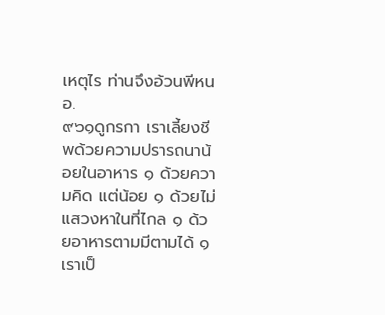เหตุไร ท่านจึงอ้วนพีหนอ.
๙๖๑ดูกรกา เราเลี้ยงชีพด้วยความปรารถนาน้อยในอาหาร ๑ ด้วยความคิด แต่น้อย ๑ ด้วยไม่แสวงหาในที่ไกล ๑ ด้วยอาหารตามมีตามได้ ๑ เราเป็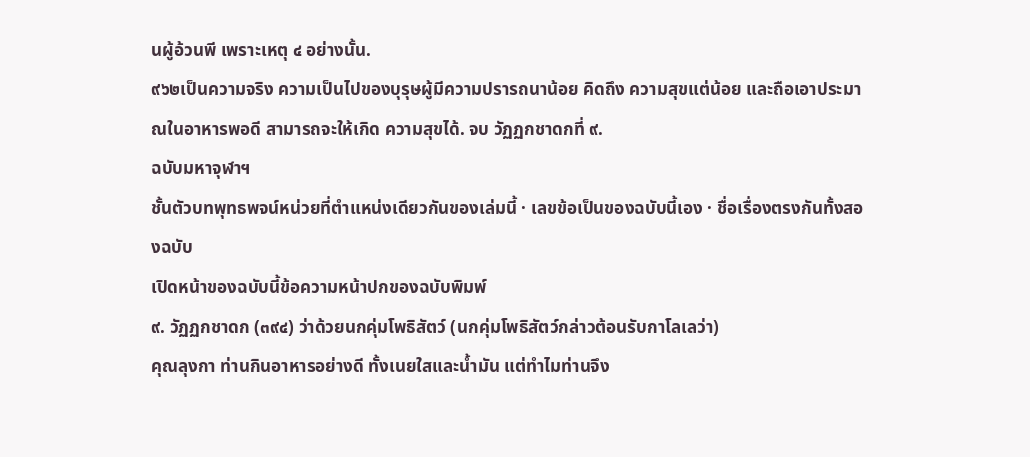นผู้อ้วนพี เพราะเหตุ ๔ อย่างนั้น.
๙๖๒เป็นความจริง ความเป็นไปของบุรุษผู้มีความปรารถนาน้อย คิดถึง ความสุขแต่น้อย และถือเอาประมาณในอาหารพอดี สามารถจะให้เกิด ความสุขได้. จบ วัฏฏกชาดกที่ ๙.
ฉบับมหาจุฬาฯ
ชั้นตัวบทพุทธพจน์หน่วยที่ตำแหน่งเดียวกันของเล่มนี้ · เลขข้อเป็นของฉบับนี้เอง · ชื่อเรื่องตรงกันทั้งสองฉบับ
เปิดหน้าของฉบับนี้ข้อความหน้าปกของฉบับพิมพ์
๙. วัฏฏกชาดก (๓๙๔) ว่าด้วยนกคุ่มโพธิสัตว์ (นกคุ่มโพธิสัตว์กล่าวต้อนรับกาโลเลว่า)
คุณลุงกา ท่านกินอาหารอย่างดี ทั้งเนยใสและน้ำมัน แต่ทำไมท่านจึง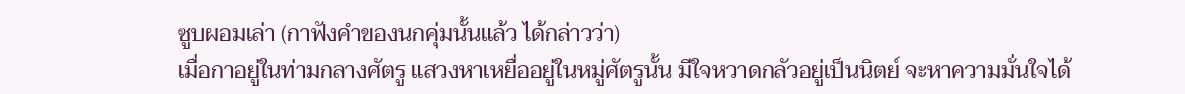ซูบผอมเล่า (กาฟังคำของนกคุ่มนั้นแล้ว ได้กล่าวว่า)
เมื่อกาอยู่ในท่ามกลางศัตรู แสวงหาเหยื่ออยู่ในหมู่ศัตรูนั้น มีใจหวาดกลัวอยู่เป็นนิตย์ จะหาความมั่นใจได้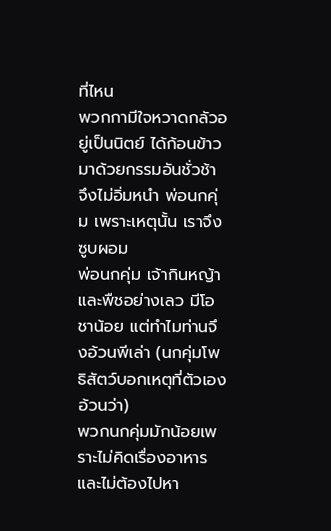ที่ไหน
พวกกามีใจหวาดกลัวอยู่เป็นนิตย์ ได้ก้อนข้าวมาด้วยกรรมอันชั่วช้า จึงไม่อิ่มหนำ พ่อนกคุ่ม เพราะเหตุนั้น เราจึงซูบผอม
พ่อนกคุ่ม เจ้ากินหญ้าและพืชอย่างเลว มีโอชาน้อย แต่ทำไมท่านจึงอ้วนพีเล่า (นกคุ่มโพธิสัตว์บอกเหตุที่ตัวเองอ้วนว่า)
พวกนกคุ่มมักน้อยเพราะไม่คิดเรื่องอาหาร และไม่ต้องไปหา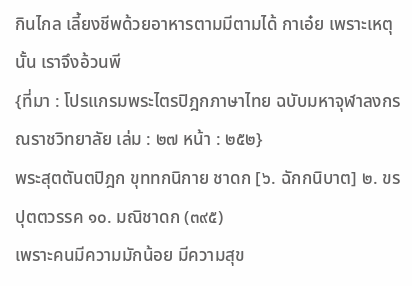กินไกล เลี้ยงชีพด้วยอาหารตามมีตามได้ กาเอ๋ย เพราะเหตุนั้น เราจึงอ้วนพี
{ที่มา : โปรแกรมพระไตรปิฎกภาษาไทย ฉบับมหาจุฬาลงกรณราชวิทยาลัย เล่ม : ๒๗ หน้า : ๒๕๒}
พระสุตตันตปิฎก ขุททกนิกาย ชาดก [๖. ฉักกนิบาต] ๒. ขรปุตตวรรค ๑๐. มณิชาดก (๓๙๕)
เพราะคนมีความมักน้อย มีความสุข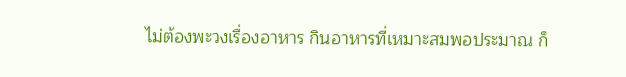ไม่ต้องพะวงเรื่องอาหาร กินอาหารที่เหมาะสมพอประมาณ ก็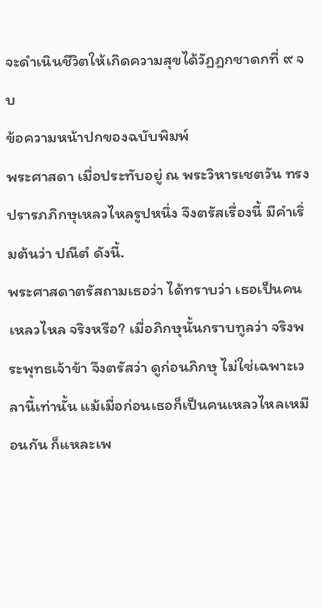จะดำเนินชีวิตให้เกิดความสุขได้วัฏฏกชาดกที่ ๙ จบ
ข้อความหน้าปกของฉบับพิมพ์
พระศาสดา เมื่อประทับอยู่ ณ พระวิหารเชตวัน ทรงปรารภภิกษุเหลวไหลรูปหนึ่ง จึงตรัสเรื่องนี้ มีคำเริ่มต้นว่า ปณีตํ ดังนี้.
พระศาสดาตรัสถามเธอว่า ได้ทราบว่า เธอเป็นคนเหลวไหล จริงหรือ? เมื่อภิกษุนั้นกราบทูลว่า จริงพระพุทธเจ้าข้า จึงตรัสว่า ดูก่อนภิกษุ ไม่ใช่เฉพาะเวลานี้เท่านั้น แม้เมื่อก่อนเธอก็เป็นคนเหลวไหลเหมือนกัน ก็แหละเพ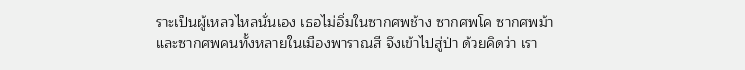ราะเป็นผู้เหลวไหลนั่นเอง เธอไม่อิ่มในซากศพช้าง ซากศพโค ซากศพม้าและซากศพคนทั้งหลายในเมืองพาราณสี จึงเข้าไปสู่ป่า ด้วยคิดว่า เรา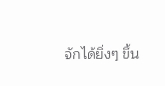จักได้ยิ่งๆ ขึ้น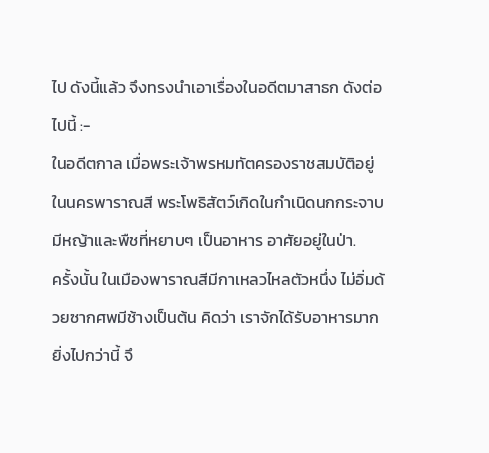ไป ดังนี้แล้ว จึงทรงนำเอาเรื่องในอดีตมาสาธก ดังต่อไปนี้ :-
ในอดีตกาล เมื่อพระเจ้าพรหมทัตครองราชสมบัติอยู่ในนครพาราณสี พระโพธิสัตว์เกิดในกำเนิดนกกระจาบมีหญ้าและพืชที่หยาบๆ เป็นอาหาร อาศัยอยู่ในป่า.
ครั้งนั้น ในเมืองพาราณสีมีกาเหลวไหลตัวหนึ่ง ไม่อิ่มด้วยซากศพมีช้างเป็นต้น คิดว่า เราจักได้รับอาหารมากยิ่งไปกว่านี้ จึ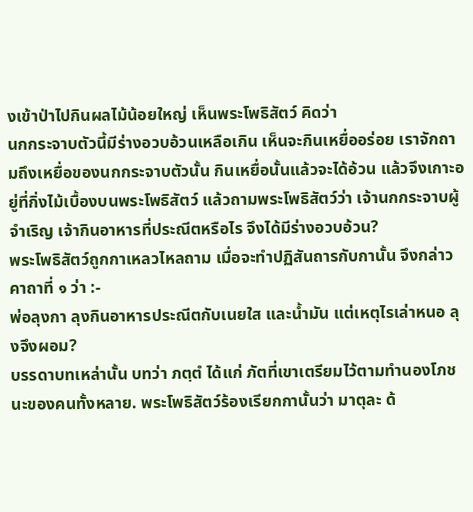งเข้าป่าไปกินผลไม้น้อยใหญ่ เห็นพระโพธิสัตว์ คิดว่า
นกกระจาบตัวนี้มีร่างอวบอ้วนเหลือเกิน เห็นจะกินเหยื่ออร่อย เราจักถามถึงเหยื่อของนกกระจาบตัวนั้น กินเหยื่อนั้นแล้วจะได้อ้วน แล้วจึงเกาะอยู่ที่กิ่งไม้เบื้องบนพระโพธิสัตว์ แล้วถามพระโพธิสัตว์ว่า เจ้านกกระจาบผู้จำเริญ เจ้ากินอาหารที่ประณีตหรือไร จึงได้มีร่างอวบอ้วน?
พระโพธิสัตว์ถูกกาเหลวไหลถาม เมื่อจะทำปฏิสันถารกับกานั้น จึงกล่าวคาถาที่ ๑ ว่า :-
พ่อลุงกา ลุงกินอาหารประณีตกับเนยใส และน้ำมัน แต่เหตุไรเล่าหนอ ลุงจึงผอม?
บรรดาบทเหล่านั้น บทว่า ภตฺตํ ได้แก่ ภัตที่เขาเตรียมไว้ตามทำนองโภชนะของคนทั้งหลาย. พระโพธิสัตว์ร้องเรียกกานั้นว่า มาตุละ ด้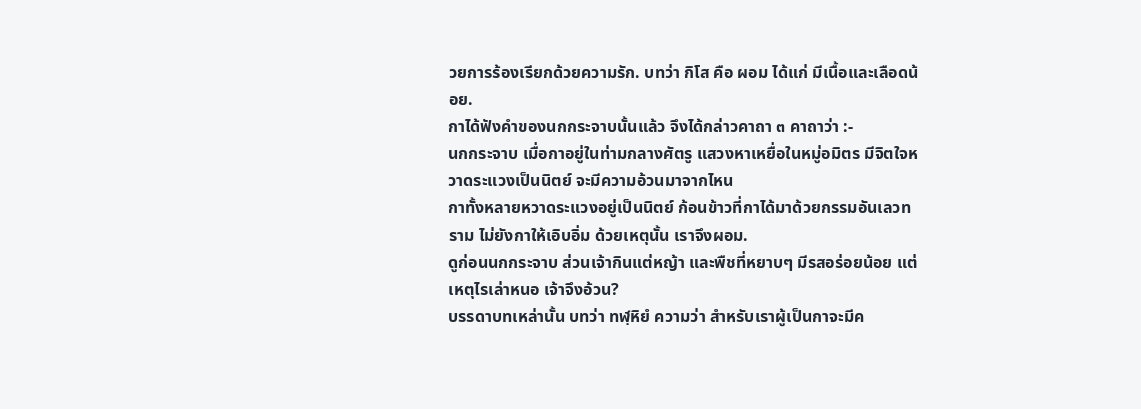วยการร้องเรียกด้วยความรัก. บทว่า กิโส คือ ผอม ได้แก่ มีเนื้อและเลือดน้อย.
กาได้ฟังคำของนกกระจาบนั้นแล้ว จึงได้กล่าวคาถา ๓ คาถาว่า :-
นกกระจาบ เมื่อกาอยู่ในท่ามกลางศัตรู แสวงหาเหยื่อในหมู่อมิตร มีจิตใจหวาดระแวงเป็นนิตย์ จะมีความอ้วนมาจากไหน
กาทั้งหลายหวาดระแวงอยู่เป็นนิตย์ ก้อนข้าวที่กาได้มาด้วยกรรมอันเลวทราม ไม่ยังกาให้เอิบอิ่ม ด้วยเหตุนั้น เราจึงผอม.
ดูก่อนนกกระจาบ ส่วนเจ้ากินแต่หญ้า และพืชที่หยาบๆ มีรสอร่อยน้อย แต่เหตุไรเล่าหนอ เจ้าจึงอ้วน?
บรรดาบทเหล่านั้น บทว่า ทฬฺหิยํ ความว่า สำหรับเราผู้เป็นกาจะมีค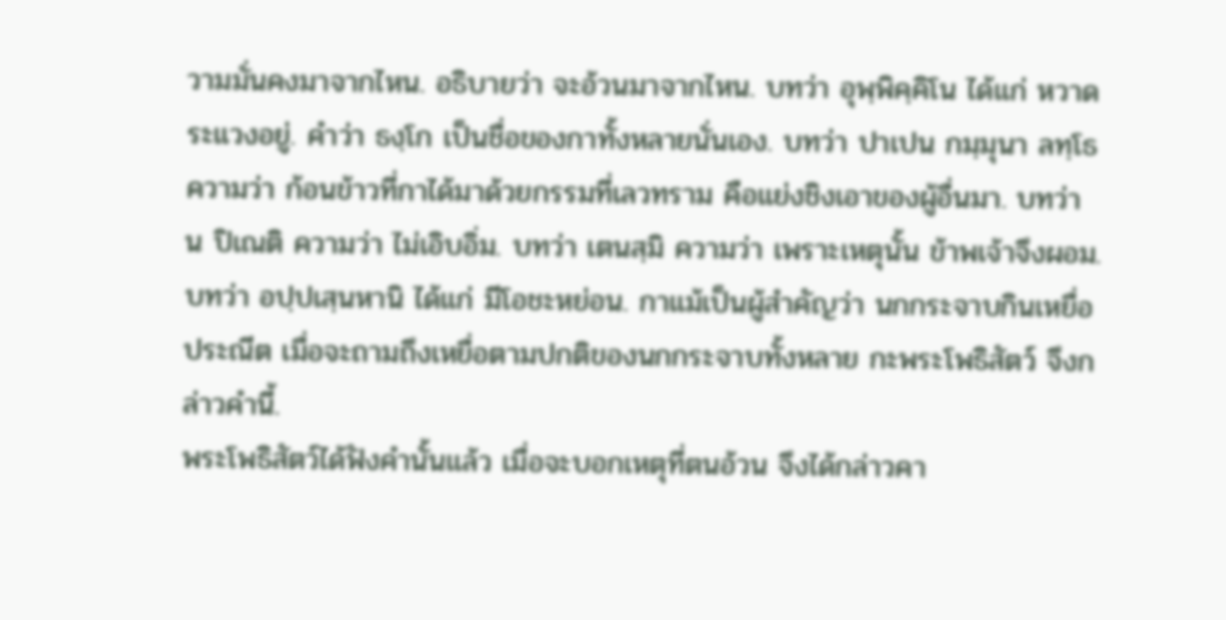วามมั่นคงมาจากไหน. อธิบายว่า จะอ้วนมาจากไหน. บทว่า อุพฺพิคฺคิโน ได้แก่ หวาดระแวงอยู่. คำว่า ธงฺโก เป็นชื่อของกาทั้งหลายนั่นเอง. บทว่า ปาเปน กมฺมุนา ลทฺโธ ความว่า ก้อนข้าวที่กาได้มาด้วยกรรมที่เลวทราม คือแย่งชิงเอาของผู้อื่นมา. บทว่า น ปิเณติ ความว่า ไม่เอิบอิ่ม. บทว่า เตนสฺมิ ความว่า เพราะเหตุนั้น ข้าพเจ้าจึงผอม.
บทว่า อปฺปเสฺนหานิ ได้แก่ มีโอชะหย่อน. กาแม้เป็นผู้สำคัญว่า นกกระจาบกินเหยื่อประณีต เมื่อจะถามถึงเหยื่อตามปกติของนกกระจาบทั้งหลาย กะพระโพธิสัตว์ จึงกล่าวคำนี้.
พระโพธิสัตว์ได้ฟังคำนั้นแล้ว เมื่อจะบอกเหตุที่ตนอ้วน จึงได้กล่าวคา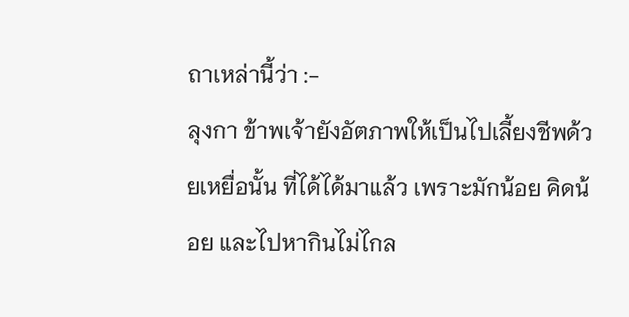ถาเหล่านี้ว่า :-
ลุงกา ข้าพเจ้ายังอัตภาพให้เป็นไปเลี้ยงชีพด้วยเหยื่อนั้น ที่ได้ได้มาแล้ว เพราะมักน้อย คิดน้อย และไปหากินไม่ไกล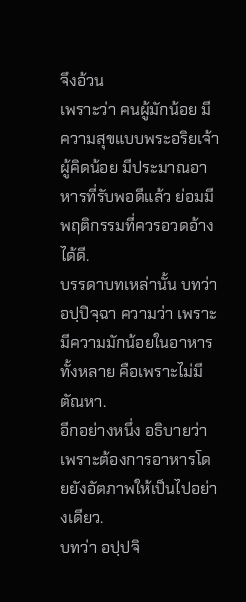จึงอ้วน
เพราะว่า คนผู้มักน้อย มีความสุขแบบพระอริยเจ้าผู้คิดน้อย มีประมาณอาหารที่รับพอดีแล้ว ย่อมมีพฤติกรรมที่ควรอวดอ้างได้ดี.
บรรดาบทเหล่านั้น บทว่า อปฺปิจฺฉา ความว่า เพราะมีความมักน้อยในอาหารทั้งหลาย คือเพราะไม่มีตัณหา.
อีกอย่างหนึ่ง อธิบายว่า เพราะต้องการอาหารโดยยังอัตภาพให้เป็นไปอย่างเดียว.
บทว่า อปฺปจิ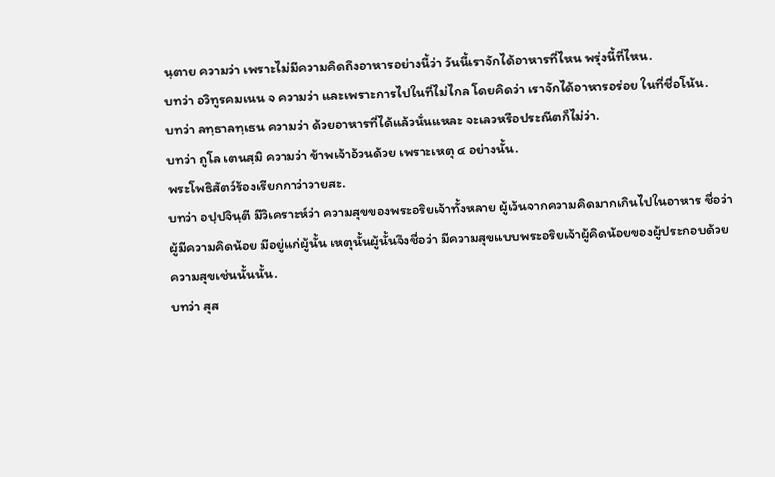นฺตาย ความว่า เพราะไม่มีความคิดถึงอาหารอย่างนี้ว่า วันนี้เราจักได้อาหารที่ไหน พรุ่งนี้ที่ไหน.
บทว่า อวิทูรคมเนน จ ความว่า และเพราะการไปในที่ไม่ไกล โดยคิดว่า เราจักได้อาหารอร่อย ในที่ชื่อโน้น.
บทว่า ลทฺธาลทฺเธน ความว่า ด้วยอาหารที่ได้แล้วนั่นแหละ จะเลวหรือประณีตก็ไม่ว่า.
บทว่า ถูโล เตนสฺมิ ความว่า ข้าพเจ้าอ้วนด้วย เพราะเหตุ ๔ อย่างนั้น.
พระโพธิสัตว์ร้องเรียกกาว่าวายสะ.
บทว่า อปฺปจินฺตี มีวิเคราะห์ว่า ความสุขของพระอริยเจ้าทั้งหลาย ผู้เว้นจากความคิดมากเกินไปในอาหาร ชื่อว่าผู้มีความคิดน้อย มีอยู่แก่ผู้นั้น เหตุนั้นผู้นั้นจึงชื่อว่า มีความสุขแบบพระอริยเจ้าผู้คิดน้อยของผู้ประกอบด้วยความสุขเช่นนั้นนั้น.
บทว่า สุส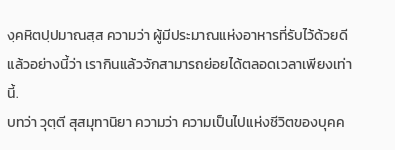งฺคหิตปฺปมาณสฺส ความว่า ผู้มีประมาณแห่งอาหารที่รับไว้ด้วยดีแล้วอย่างนี้ว่า เรากินแล้วจักสามารถย่อยได้ตลอดเวลาเพียงเท่านี้.
บทว่า วุตฺตี สุสมุทานิยา ความว่า ความเป็นไปแห่งชีวิตของบุคค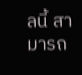ลนี้ สามารถ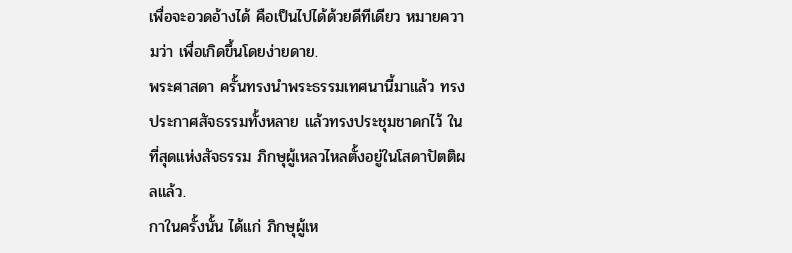เพื่อจะอวดอ้างได้ คือเป็นไปได้ด้วยดีทีเดียว หมายความว่า เพื่อเกิดขึ้นโดยง่ายดาย.
พระศาสดา ครั้นทรงนำพระธรรมเทศนานี้มาแล้ว ทรงประกาศสัจธรรมทั้งหลาย แล้วทรงประชุมชาดกไว้ ในที่สุดแห่งสัจธรรม ภิกษุผู้เหลวไหลตั้งอยู่ในโสดาปัตติผลแล้ว.
กาในครั้งนั้น ได้แก่ ภิกษุผู้เห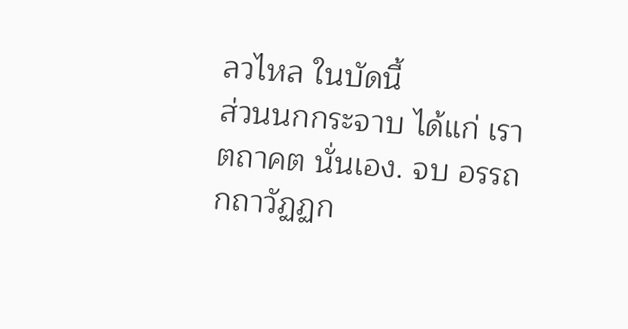ลวไหล ในบัดนี้
ส่วนนกกระจาบ ได้แก่ เราตถาคต นั่นเอง. จบ อรรถกถาวัฏฏก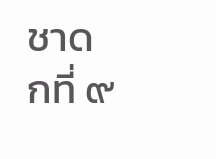ชาดกที่ ๙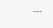---